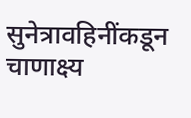सुनेत्रावहिनींकडून चाणाक्ष्य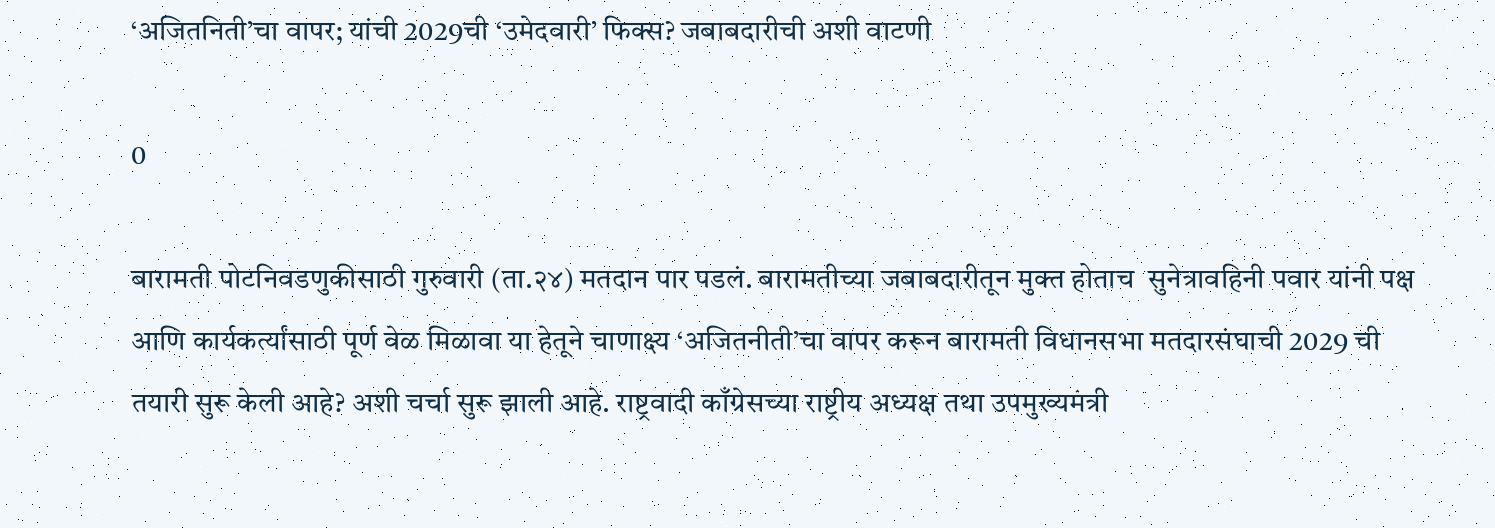‘अजितनिती’चा वापर; यांची 2029ची ‘उमेदवारी’ फिक्स? जबाबदारीची अशी वाटणी

0

बारामती पोटनिवडणुकीसाठी गुरुवारी (ता.२४) मतदान पार पडलं. बारामतीच्या जबाबदारीतून मुक्त होताच  सुनेत्रावहिनी पवार यांनी पक्ष आणि कार्यकर्त्यांसाठी पूर्ण वेळ मिळावा या हेतूने चाणाक्ष्य ‘अजितनीती’चा वापर करून बारामती विधानसभा मतदारसंघाची 2029 ची तयारी सुरू केली आहे? अशी चर्चा सुरू झाली आहे. राष्ट्रवादी काँग्रेसच्या राष्ट्रीय अध्यक्ष तथा उपमुख्यमंत्री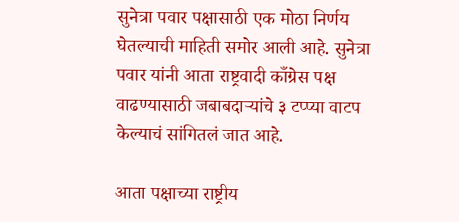सुनेत्रा पवार पक्षासाठी एक मोठा निर्णय घेतल्याची माहिती समोर आली आहे. सुनेत्रा पवार यांनी आता राष्ट्रवादी काँग्रेस पक्ष वाढण्यासाठी जबाबदाऱ्यांचे ३ टप्प्या वाटप केल्याचं सांगितलं जात आहे.

आता पक्षाच्या राष्ट्रीय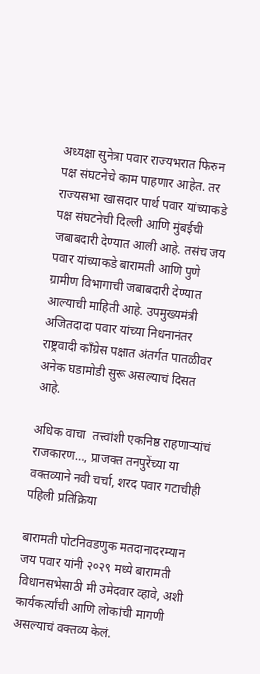अध्यक्षा सुनेत्रा पवार राज्यभरात फिरुन पक्ष संघटनेचे काम पाहणार आहेत. तर राज्यसभा खासदार पार्थ पवार यांच्याकडे पक्ष संघटनेची दिल्ली आणि मुंबईची जबाबदारी देण्यात आली आहे. तसंच जय पवार यांच्याकडे बारामती आणि पुणे ग्रामीण विभागाची जबाबदारी देण्यात आल्याची माहिती आहे. उपमुख्यमंत्री अजितदादा पवार यांच्या निधनानंतर राष्ट्रवादी काँग्रेस पक्षात अंतर्गत पातळीवर अनेक घडामोडी सुरू असल्याचं दिसत आहे.

अधिक वाचा  तत्त्वांशी एकनिष्ठ राहणाऱ्यांचं राजकारण…, प्राजक्त तनपुरेंच्या या वक्तव्याने नवी चर्चा, शरद पवार गटाचीही पहिली प्रतिक्रिया

बारामती पोटनिवडणुक मतदानादरम्यान जय पवार यांनी २०२९ मध्ये बारामती विधानसभेसाठी मी उमेदवार व्हावे, अशी कार्यकर्त्यांची आणि लोकांची मागणी असल्याचं वक्तव्य केलं.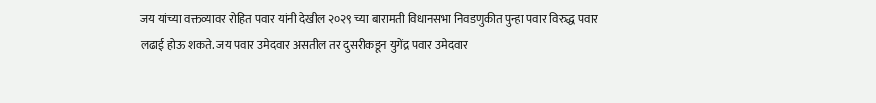जय यांच्या वक्तव्यावर रोहित पवार यांनी देखील २०२९ च्या बारामती विधानसभा निवडणुकीत पुन्हा पवार विरुद्ध पवार लढाई होऊ शकते. जय पवार उमेदवार असतील तर दुसरीकडून युगेंद्र पवार उमेदवार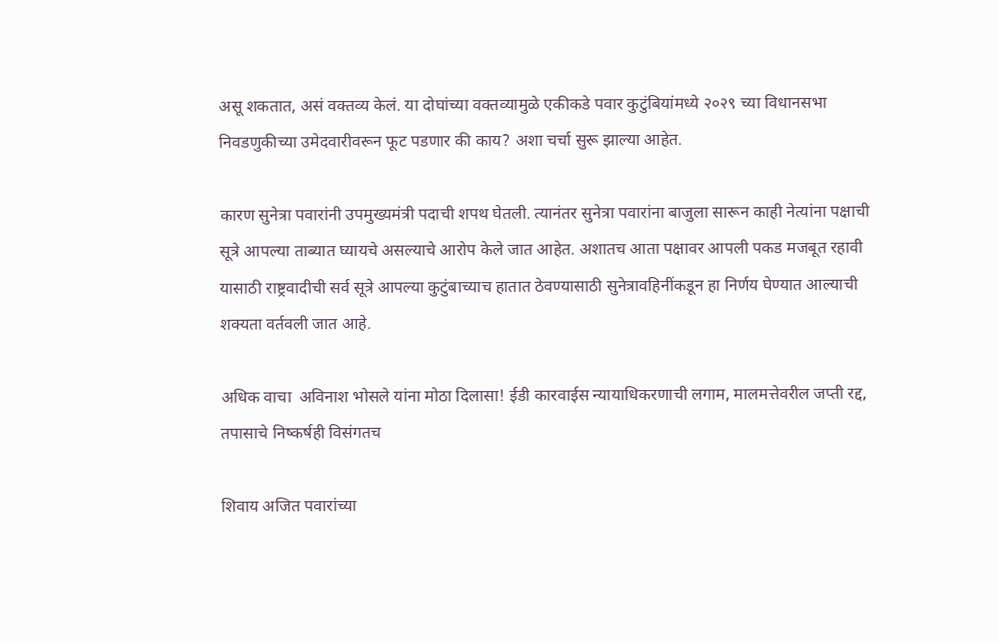असू शकतात, असं वक्तव्य केलं. या दोघांच्या वक्तव्यामुळे एकीकडे पवार कुटुंबियांमध्ये २०२९ च्या विधानसभा निवडणुकीच्या उमेदवारीवरून फूट पडणार की काय? अशा चर्चा सुरू झाल्या आहेत.

कारण सुनेत्रा पवारांनी उपमुख्यमंत्री पदाची शपथ घेतली. त्यानंतर सुनेत्रा पवारांना बाजुला सारून काही नेत्यांना पक्षाची सूत्रे आपल्या ताब्यात घ्यायचे असल्याचे आरोप केले जात आहेत. अशातच आता पक्षावर आपली पकड मजबूत रहावी यासाठी राष्ट्रवादीची सर्व सूत्रे आपल्या कुटुंबाच्याच हातात ठेवण्यासाठी सुनेत्रावहिनींकडून हा निर्णय घेण्यात आल्याची शक्यता वर्तवली जात आहे.

अधिक वाचा  अविनाश भोसले यांना मोठा दिलासा! ईडी कारवाईस न्यायाधिकरणाची लगाम, मालमत्तेवरील जप्ती रद्द, तपासाचे निष्कर्षही विसंगतच

शिवाय अजित पवारांच्या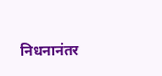निधनानंतर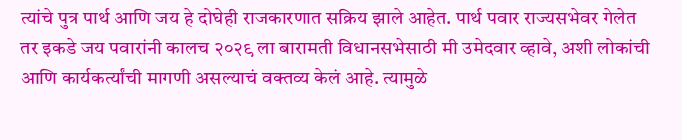त्यांचे पुत्र पार्थ आणि जय हे दोघेही राजकारणात सक्रिय झाले आहेत. पार्थ पवार राज्यसभेवर गेलेत तर इकडे जय पवारांनी कालच २०२९ ला बारामती विधानसभेसाठी मी उमेदवार व्हावे, अशी लोकांची आणि कार्यकर्त्यांची मागणी असल्याचं वक्तव्य केलं आहे. त्यामुळे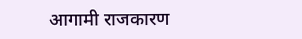आगामी राजकारण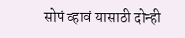सोपं व्हावं यासाठी दोन्ही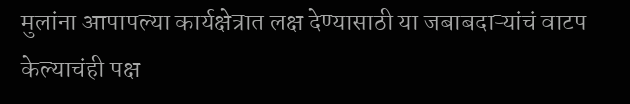मुलांना आपापल्या कार्यक्षेत्रात लक्ष देण्यासाठी या जबाबदाऱ्यांचं वाटप केल्याचंही पक्ष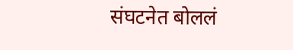संघटनेत बोललं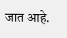जात आहे.